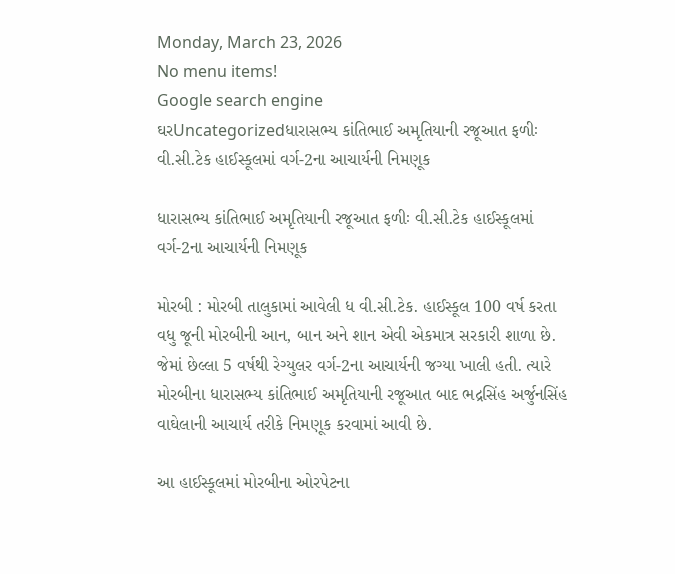Monday, March 23, 2026
No menu items!
Google search engine
ઘરUncategorizedધારાસભ્ય કાંતિભાઈ અમૃતિયાની રજૂઆત ફળીઃ વી.સી.ટેક હાઈસ્કૂલમાં વર્ગ-2ના આચાર્યની નિમણૂક

ધારાસભ્ય કાંતિભાઈ અમૃતિયાની રજૂઆત ફળીઃ વી.સી.ટેક હાઈસ્કૂલમાં વર્ગ-2ના આચાર્યની નિમણૂક

મોરબી : મોરબી તાલુકામાં આવેલી ધ વી.સી.ટેક. હાઈસ્કૂલ 100 વર્ષ કરતા વધુ જૂની મોરબીની આન, બાન અને શાન એવી એકમાત્ર સરકારી શાળા છે. જેમાં છેલ્લા 5 વર્ષથી રેગ્યુલર વર્ગ-2ના આચાર્યની જગ્યા ખાલી હતી. ત્યારે મોરબીના ધારાસભ્ય કાંતિભાઈ અમૃતિયાની રજૂઆત બાદ ભદ્રસિંહ અર્જુનસિંહ વાઘેલાની આચાર્ય તરીકે નિમણૂક કરવામાં આવી છે.

આ હાઈસ્કૂલમાં મોરબીના ઓરપેટના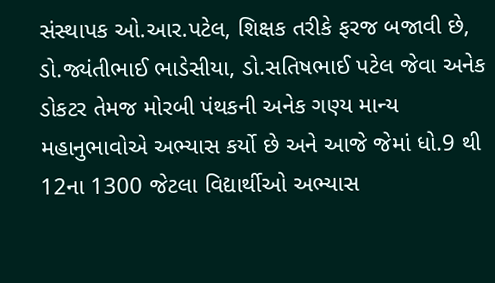સંસ્થાપક ઓ.આર.પટેલ, શિક્ષક તરીકે ફરજ બજાવી છે, ડો.જ્યંતીભાઈ ભાડેસીયા, ડો.સતિષભાઈ પટેલ જેવા અનેક ડોકટર તેમજ મોરબી પંથકની અનેક ગણ્ય માન્ય મહાનુભાવોએ અભ્યાસ કર્યો છે અને આજે જેમાં ધો.9 થી 12ના 1300 જેટલા વિદ્યાર્થીઓ અભ્યાસ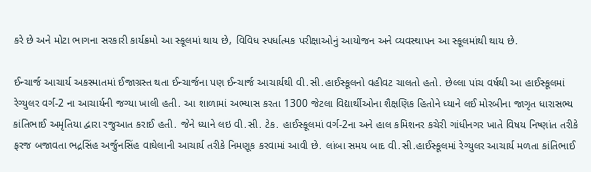કરે છે અને મોટા ભાગના સરકારી કાર્યક્રમો આ સ્કૂલમાં થાય છે, વિવિધ સ્પર્ધાત્મક પરીક્ષાઓનું આયોજન અને વ્યવસ્થાપન આ સ્કૂલમાંથી થાય છે.

ઈન્ચાર્જ આચાર્ય અકસ્માતમાં ઈજાગ્રસ્ત થતા ઈન્ચાર્જના પણ ઈન્ચાર્જ આચાર્યથી વી.સી.હાઈસ્કૂલનો વહીવટ ચાલતો હતો. છેલ્લા પાંચ વર્ષથી આ હાઈસ્કૂલમાં રેગ્યુલર વર્ગ-2 ના આચાર્યની જગ્યા ખાલી હતી. આ શાળામાં અભ્યાસ કરતા 1300 જેટલા વિદ્યાર્થીઓના શૈક્ષણિક હિતોને ધ્યાને લઈ મોરબીના જાગૃત ધારાસભ્ય કાંતિભાઈ અમૃતિયા દ્વારા રજુઆત કરાઈ હતી. જેને ધ્યાને લઇ વી.સી. ટેક. હાઈસ્કૂલમાં વર્ગ-2ના અને હાલ કમિશનર કચેરી ગાંધીનગર ખાતે વિષય નિષ્ણાંત તરીકે ફરજ બજાવતા ભદ્રસિંહ અર્જુનસિંહ વાઘેલાની આચાર્ય તરીકે નિમણૂક કરવામાં આવી છે. લાંબા સમય બાદ વી.સી.હાઈસ્કૂલમાં રેગ્યુલર આચાર્ય મળતા કાંતિભાઈ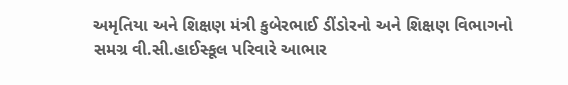અમૃતિયા અને શિક્ષણ મંત્રી કુબેરભાઈ ડીંડોરનો અને શિક્ષણ વિભાગનો સમગ્ર વી.સી.હાઈસ્કૂલ પરિવારે આભાર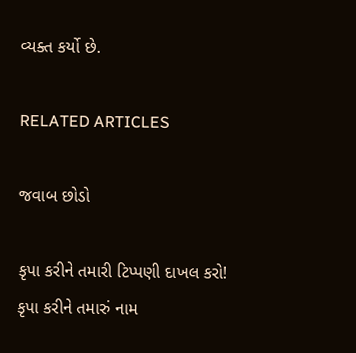વ્યક્ત કર્યો છે.

RELATED ARTICLES

જવાબ છોડો

કૃપા કરીને તમારી ટિપ્પણી દાખલ કરો!
કૃપા કરીને તમારું નામ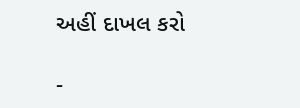અહીં દાખલ કરો

-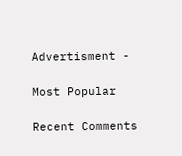Advertisment -

Most Popular

Recent Comments